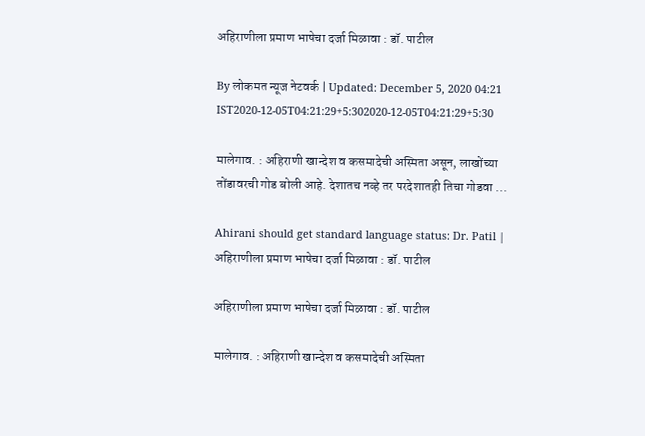अहिराणीला प्रमाण भाषेचा दर्जा मिळावा : डॉ. पाटील

By लोकमत न्यूज नेटवर्क | Updated: December 5, 2020 04:21 IST2020-12-05T04:21:29+5:302020-12-05T04:21:29+5:30

मालेगाव. : अहिराणी खान्देश व कसमादेची अस्मिता असून, लाखोंच्या तोंडावरची गोड बोली आहे. देशातच नव्हे तर परदेशातही तिचा गोडवा ...

Ahirani should get standard language status: Dr. Patil | अहिराणीला प्रमाण भाषेचा दर्जा मिळावा : डॉ. पाटील

अहिराणीला प्रमाण भाषेचा दर्जा मिळावा : डॉ. पाटील

मालेगाव. : अहिराणी खान्देश व कसमादेची अस्मिता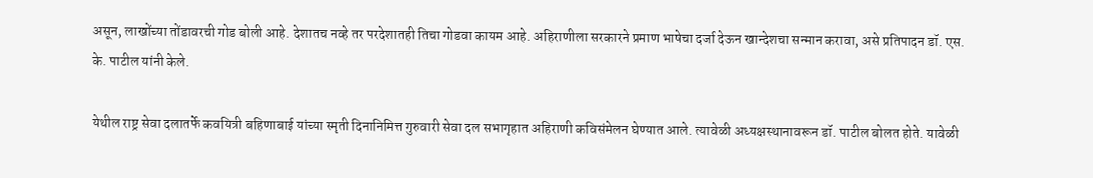असून, लाखोंच्या तोंडावरची गोड बोली आहे. देशातच नव्हे तर परदेशातही तिचा गोडवा कायम आहे. अहिराणीला सरकारने प्रमाण भाषेचा दर्जा देऊन खान्देशचा सन्मान करावा, असे प्रतिपादन डॉ. एस. के. पाटील यांनी केले.

येथील राष्ट्र सेवा दलातर्फे कवयित्री बहिणाबाई यांच्या स्मृती दिनानिमित्त गुरुवारी सेवा दल सभागृहात अहिराणी कविसंमेलन घेण्यात आले. त्यावेळी अध्यक्षस्थानावरून डॉ. पाटील बोलत होते. यावेळी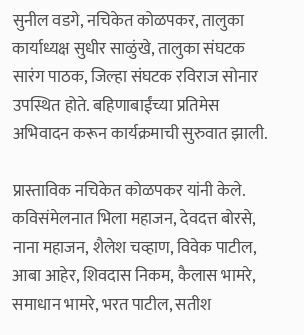सुनील वडगे, नचिकेत कोळपकर, तालुका कार्याध्यक्ष सुधीर साळुंखे, तालुका संघटक सारंग पाठक, जिल्हा संघटक रविराज सोनार उपस्थित होते. बहिणाबाईंच्या प्रतिमेस अभिवादन करून कार्यक्रमाची सुरुवात झाली.

प्रास्ताविक नचिकेत कोळपकर यांनी केले. कविसंमेलनात भिला महाजन, देवदत्त बोरसे, नाना महाजन, शैलेश चव्हाण, विवेक पाटील, आबा आहेर, शिवदास निकम, कैलास भामरे, समाधान भामरे, भरत पाटील, सतीश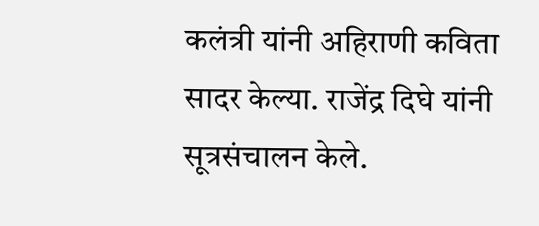कलंत्री यांनी अहिराणी कविता सादर केल्या. राजेंद्र दिघे यांनी सूत्रसंचालन केले.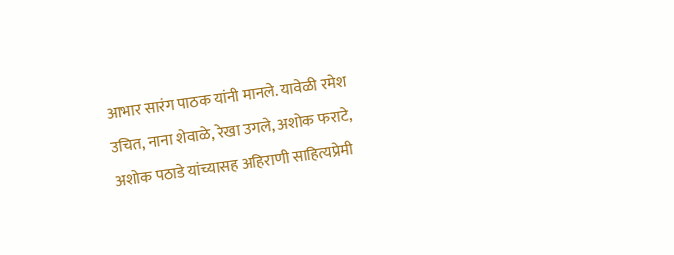आभार सारंग पाठक यांनी मानले. यावेळी रमेश उचित, नाना शेवाळे, रेखा उगले, अशोक फराटे, अशोक पठाडे यांच्यासह अहिराणी साहित्यप्रेमी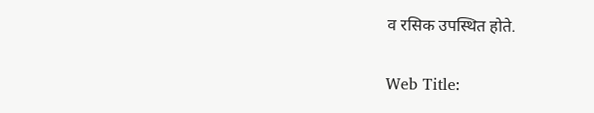व रसिक उपस्थित होते.

Web Title: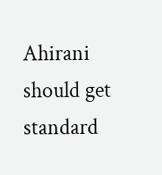Ahirani should get standard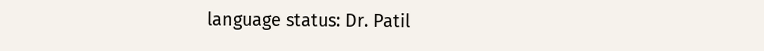language status: Dr. Patil